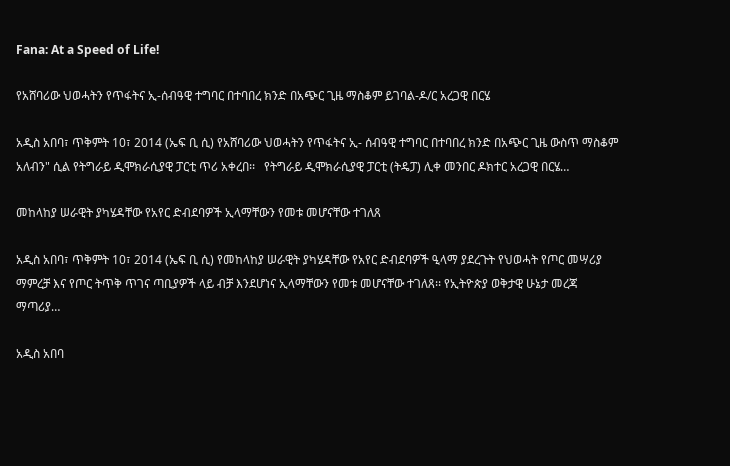Fana: At a Speed of Life!

የአሸባሪው ህወሓትን የጥፋትና ኢ-ሰብዓዊ ተግባር በተባበረ ክንድ በአጭር ጊዜ ማስቆም ይገባል-ዶ/ር አረጋዊ በርሄ

አዲስ አበባ፣ ጥቅምት 10፣ 2014 (ኤፍ ቢ ሲ) የአሸባሪው ህወሓትን የጥፋትና ኢ- ሰብዓዊ ተግባር በተባበረ ክንድ በአጭር ጊዜ ውስጥ ማስቆም አለብን" ሲል የትግራይ ዲሞክራሲያዊ ፓርቲ ጥሪ አቀረበ፡፡   የትግራይ ዲሞክራሲያዊ ፓርቲ (ትዴፓ) ሊቀ መንበር ዶክተር አረጋዊ በርሄ…

መከላከያ ሠራዊት ያካሄዳቸው የአየር ድብደባዎች ኢላማቸውን የመቱ መሆናቸው ተገለጸ

አዲስ አበባ፣ ጥቅምት 10፣ 2014 (ኤፍ ቢ ሲ) የመከላከያ ሠራዊት ያካሄዳቸው የአየር ድብደባዎች ዒላማ ያደረጉት የህወሓት የጦር መሣሪያ ማምረቻ እና የጦር ትጥቅ ጥገና ጣቢያዎች ላይ ብቻ እንደሆነና ኢላማቸውን የመቱ መሆናቸው ተገለጸ፡፡ የኢትዮጵያ ወቅታዊ ሁኔታ መረጃ ማጣሪያ…

አዲስ አበባ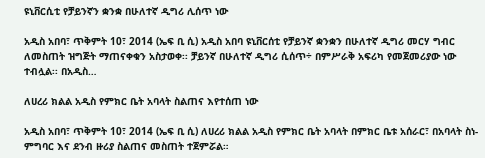ዩኒቨርሲቲ የቻይንኛን ቋንቋ በሁለተኛ ዲግሪ ሊሰጥ ነው

አዲስ አበባ፣ ጥቅምት 10፣ 2014 (ኤፍ ቢ ሲ) አዲስ አበባ ዩኒቨርሰቲ የቻይንኛ ቋንቋን በሁለተኛ ዲግሪ መርሃ ግብር ለመስጠት ዝግጅት ማጠናቀቁን አስታወቀ፡፡ ቻይንኛ በሁለተኛ ዲግሪ ሲሰጥ÷ በምሥራቅ አፍሪካ የመጀመሪያው ነው ተብሏል፡፡ በአዲስ…

ለሀረሪ ክልል አዲስ የምክር ቤት አባላት ስልጠና እየተሰጠ ነው

አዲስ አበባ፣ ጥቅምት 10፣ 2014 (ኤፍ ቢ ሲ) ለሀረሪ ክልል አዲስ የምክር ቤት አባላት በምክር ቤቱ አሰራር፣ በአባላት ስነ-ምግባር እና ደንብ ዙሪያ ስልጠና መስጠት ተጀምሯል።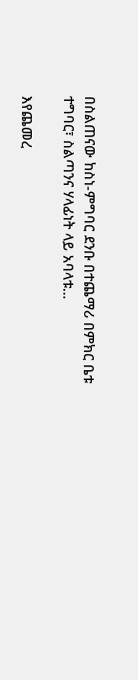በስልጠናው ከስነ-ምግባር ደንቡ በተጨማሪ በምክር ቤቱ ተግባር፣ ስልጣንና ሃላፊነት ላይ አባላቱ…

እየጨመረ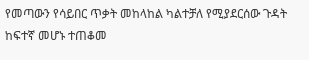የመጣውን የሳይበር ጥቃት መከላከል ካልተቻለ የሚያደርሰው ጉዳት ከፍተኛ መሆኑ ተጠቆመ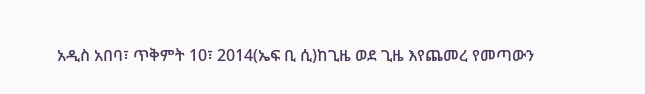አዲስ አበባ፣ ጥቅምት 10፣ 2014(ኤፍ ቢ ሲ)ከጊዜ ወደ ጊዜ እየጨመረ የመጣውን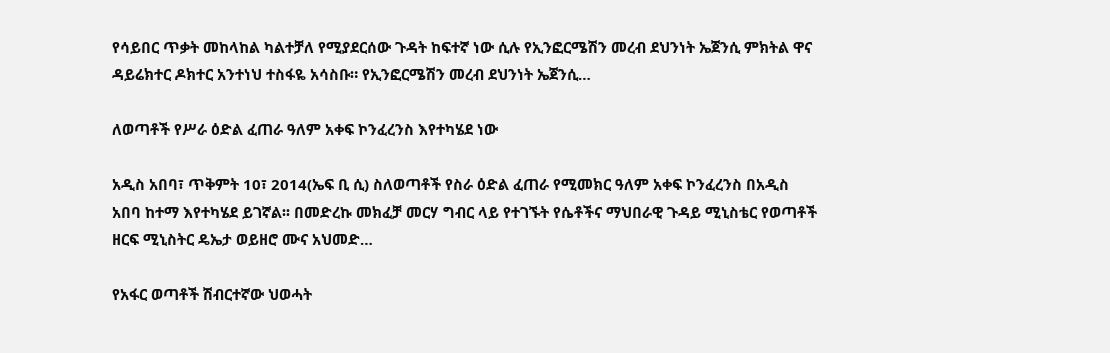የሳይበር ጥቃት መከላከል ካልተቻለ የሚያደርሰው ጉዳት ከፍተኛ ነው ሲሉ የኢንፎርሜሽን መረብ ደህንነት ኤጀንሲ ምክትል ዋና ዳይሬክተር ዶክተር አንተነህ ተስፋዬ አሳስቡ። የኢንፎርሜሽን መረብ ደህንነት ኤጀንሲ…

ለወጣቶች የሥራ ዕድል ፈጠራ ዓለም አቀፍ ኮንፈረንስ እየተካሄደ ነው

አዲስ አበባ፣ ጥቅምት 10፣ 2014(ኤፍ ቢ ሲ) ስለወጣቶች የስራ ዕድል ፈጠራ የሚመክር ዓለም አቀፍ ኮንፈረንስ በአዲስ አበባ ከተማ እየተካሄደ ይገኛል፡፡ በመድረኩ መክፈቻ መርሃ ግብር ላይ የተገኙት የሴቶችና ማህበራዊ ጉዳይ ሚኒስቴር የወጣቶች ዘርፍ ሚኒስትር ዴኤታ ወይዘሮ ሙና አህመድ…

የአፋር ወጣቶች ሽብርተኛው ህወሓት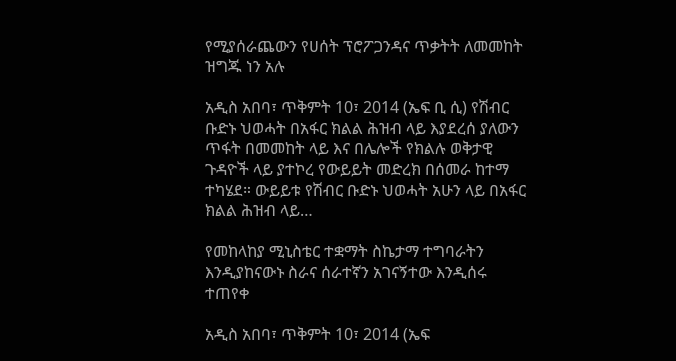የሚያሰራጨውን የሀሰት ፕሮፖጋንዳና ጥቃትት ለመመከት ዝግጁ ነን አሉ

አዲስ አበባ፣ ጥቅምት 10፣ 2014 (ኤፍ ቢ ሲ) የሽብር ቡድኑ ህወሓት በአፋር ክልል ሕዝብ ላይ እያደረሰ ያለውን ጥፋት በመመከት ላይ እና በሌሎች የክልሉ ወቅታዊ ጉዳዮች ላይ ያተኮረ የውይይት መድረክ በሰመራ ከተማ ተካሄደ። ውይይቱ የሽብር ቡድኑ ህወሓት አሁን ላይ በአፋር ክልል ሕዝብ ላይ…

የመከላከያ ሚኒስቴር ተቋማት ስኬታማ ተግባራትን እንዲያከናውኑ ስራና ሰራተኛን አገናኝተው እንዲሰሩ ተጠየቀ

አዲስ አበባ፣ ጥቅምት 10፣ 2014 (ኤፍ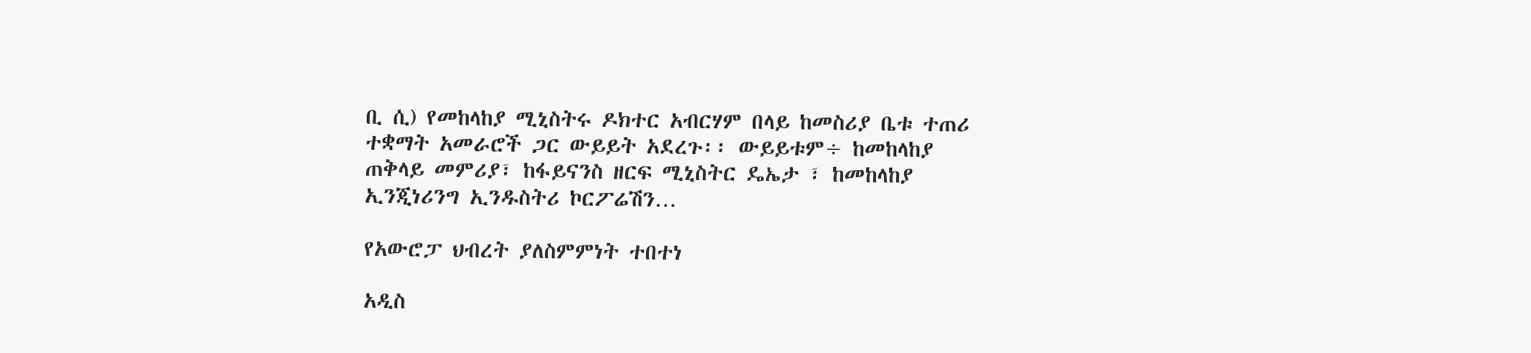ቢ ሲ) የመከላከያ ሚኒስትሩ ዶክተር አብርሃም በላይ ከመስሪያ ቤቱ ተጠሪ ተቋማት አመራሮች ጋር ውይይት አደረጉ፡፡ ውይይቱም÷ ከመከላከያ ጠቅላይ መምሪያ፣ ከፋይናንስ ዘርፍ ሚኒስትር ዴኤታ ፣ ከመከላከያ ኢንጂነሪንግ ኢንዱስትሪ ኮርፖሬሽን…

የአውሮፓ ህብረት ያለስምምነት ተበተነ

አዲስ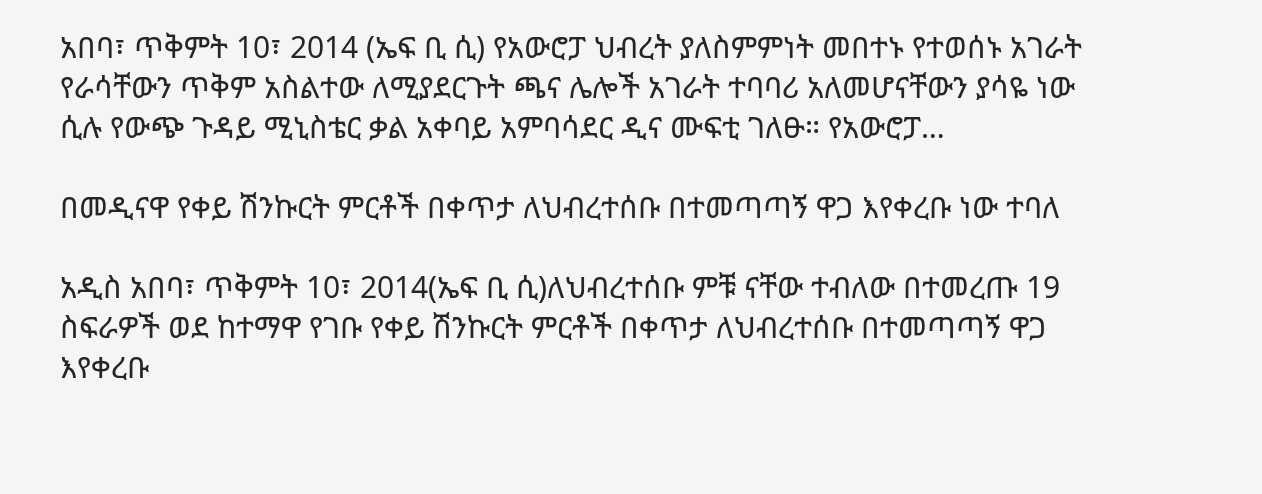አበባ፣ ጥቅምት 10፣ 2014 (ኤፍ ቢ ሲ) የአውሮፓ ህብረት ያለስምምነት መበተኑ የተወሰኑ አገራት የራሳቸውን ጥቅም አስልተው ለሚያደርጉት ጫና ሌሎች አገራት ተባባሪ አለመሆናቸውን ያሳዬ ነው ሲሉ የውጭ ጉዳይ ሚኒስቴር ቃል አቀባይ አምባሳደር ዲና ሙፍቲ ገለፁ። የአውሮፓ…

በመዲናዋ የቀይ ሽንኩርት ምርቶች በቀጥታ ለህብረተሰቡ በተመጣጣኝ ዋጋ እየቀረቡ ነው ተባለ

አዲስ አበባ፣ ጥቅምት 10፣ 2014(ኤፍ ቢ ሲ)ለህብረተሰቡ ምቹ ናቸው ተብለው በተመረጡ 19 ስፍራዎች ወደ ከተማዋ የገቡ የቀይ ሽንኩርት ምርቶች በቀጥታ ለህብረተሰቡ በተመጣጣኝ ዋጋ እየቀረቡ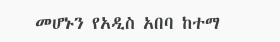መሆኑን የአዲስ አበባ ከተማ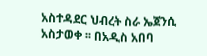አስተዳደር ህብረት ስራ ኤጀንሲ አስታወቀ ፡፡ በአዲስ አበባ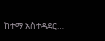ከተማ አስተዳደር…